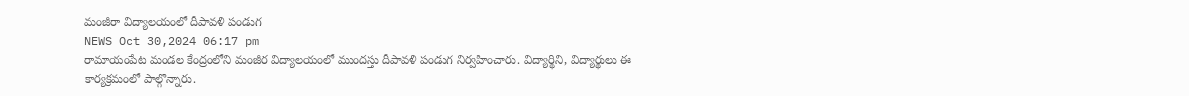మంజీరా విద్యాలయంలో దీపావళి పండుగ
NEWS Oct 30,2024 06:17 pm
రామాయంపేట మండల కేంద్రంలోని మంజీర విద్యాలయంలో ముందస్తు దీపావళి పండుగ నిర్వహించారు. విద్యార్థిని, విద్యార్థులు ఈ కార్యక్రమంలో పాల్గొన్నారు.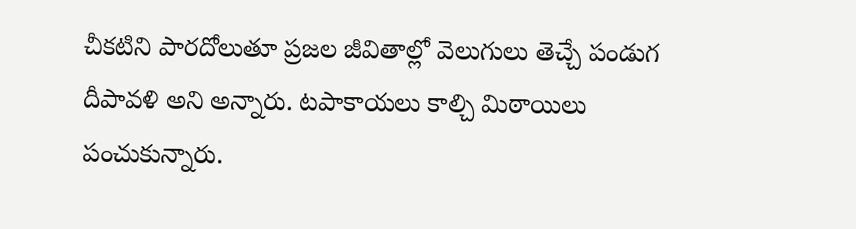చీకటిని పారదోలుతూ ప్రజల జీవితాల్లో వెలుగులు తెచ్చే పండుగ దీపావళి అని అన్నారు. టపాకాయలు కాల్చి మిఠాయిలు పంచుకున్నారు.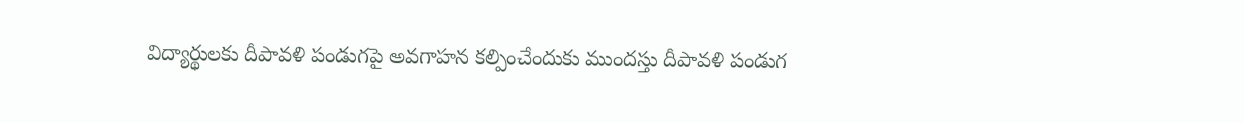విద్యార్థులకు దీపావళి పండుగపై అవగాహన కల్పించేందుకు ముందస్తు దీపావళి పండుగ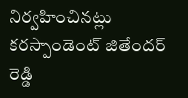నిర్వహించినట్లు కరస్పాండెంట్ జితేందర్ రెడ్డి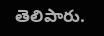తెలిపారు.